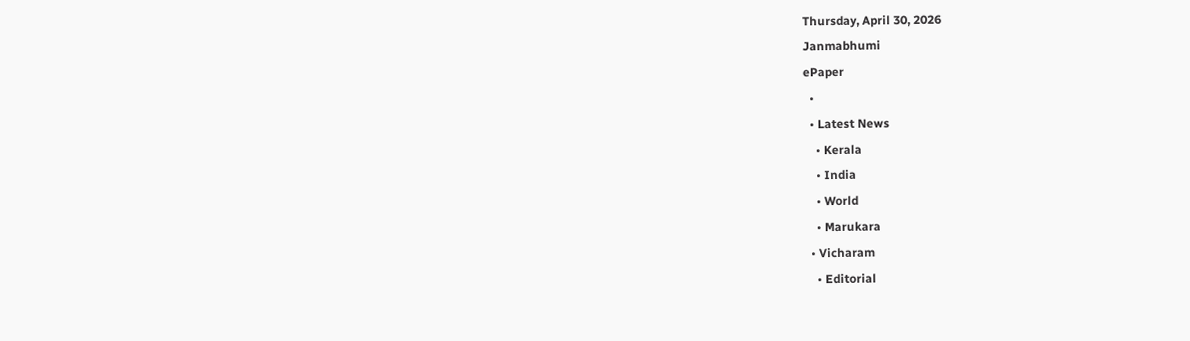Thursday, April 30, 2026
Janmabhumi
ePaper
  •
  • Latest News
    • Kerala
    • India
    • World
    • Marukara
  • Vicharam
    • Editorial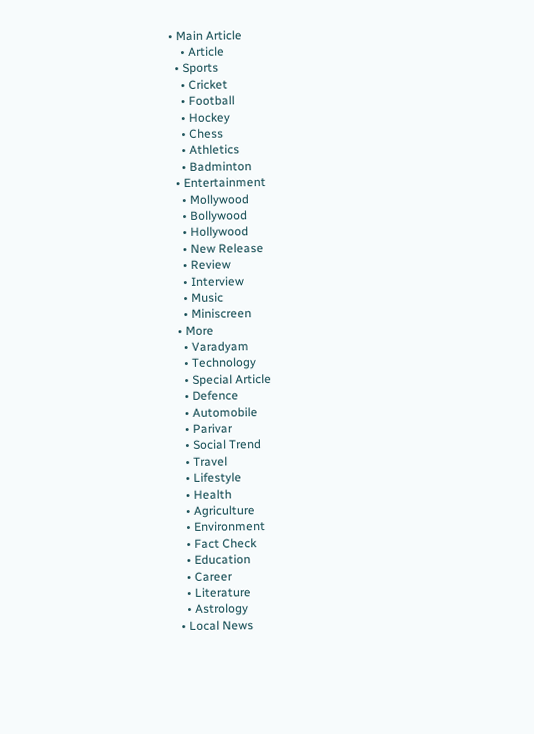• Main Article
    • Article
  • Sports
    • Cricket
    • Football
    • Hockey
    • Chess
    • Athletics
    • Badminton
  • Entertainment
    • Mollywood
    • Bollywood
    • Hollywood
    • New Release
    • Review
    • Interview
    • Music
    • Miniscreen
  • More
    • Varadyam
    • Technology
    • Special Article
    • Defence
    • Automobile
    • Parivar
    • Social Trend
    • Travel
    • Lifestyle
    • Health
    • Agriculture
    • Environment
    • Fact Check
    • Education
    • Career
    • Literature
    • Astrology
  • Local News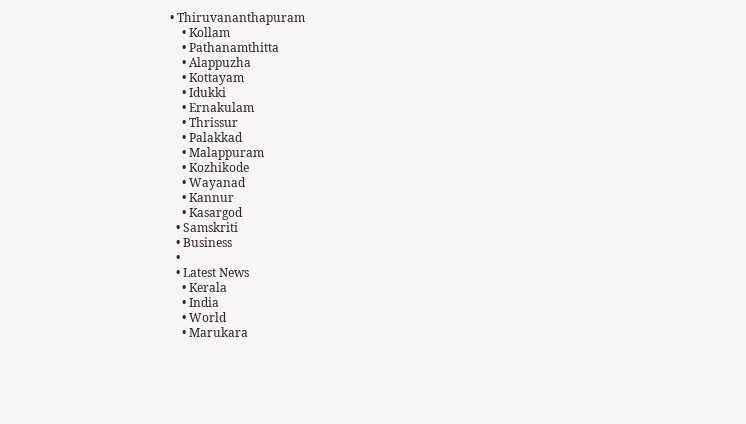• Thiruvananthapuram
    • Kollam
    • Pathanamthitta
    • Alappuzha
    • Kottayam
    • Idukki
    • Ernakulam
    • Thrissur
    • Palakkad
    • Malappuram
    • Kozhikode
    • Wayanad
    • Kannur
    • Kasargod
  • Samskriti
  • Business
  •
  • Latest News
    • Kerala
    • India
    • World
    • Marukara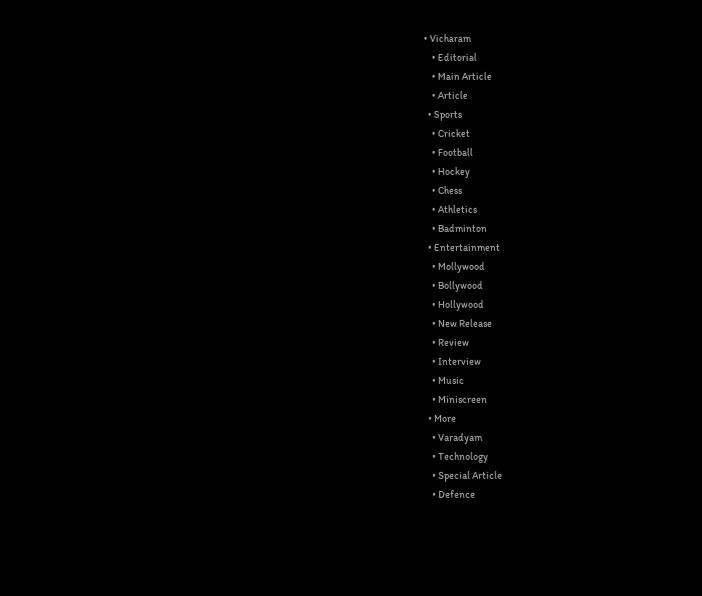• Vicharam
    • Editorial
    • Main Article
    • Article
  • Sports
    • Cricket
    • Football
    • Hockey
    • Chess
    • Athletics
    • Badminton
  • Entertainment
    • Mollywood
    • Bollywood
    • Hollywood
    • New Release
    • Review
    • Interview
    • Music
    • Miniscreen
  • More
    • Varadyam
    • Technology
    • Special Article
    • Defence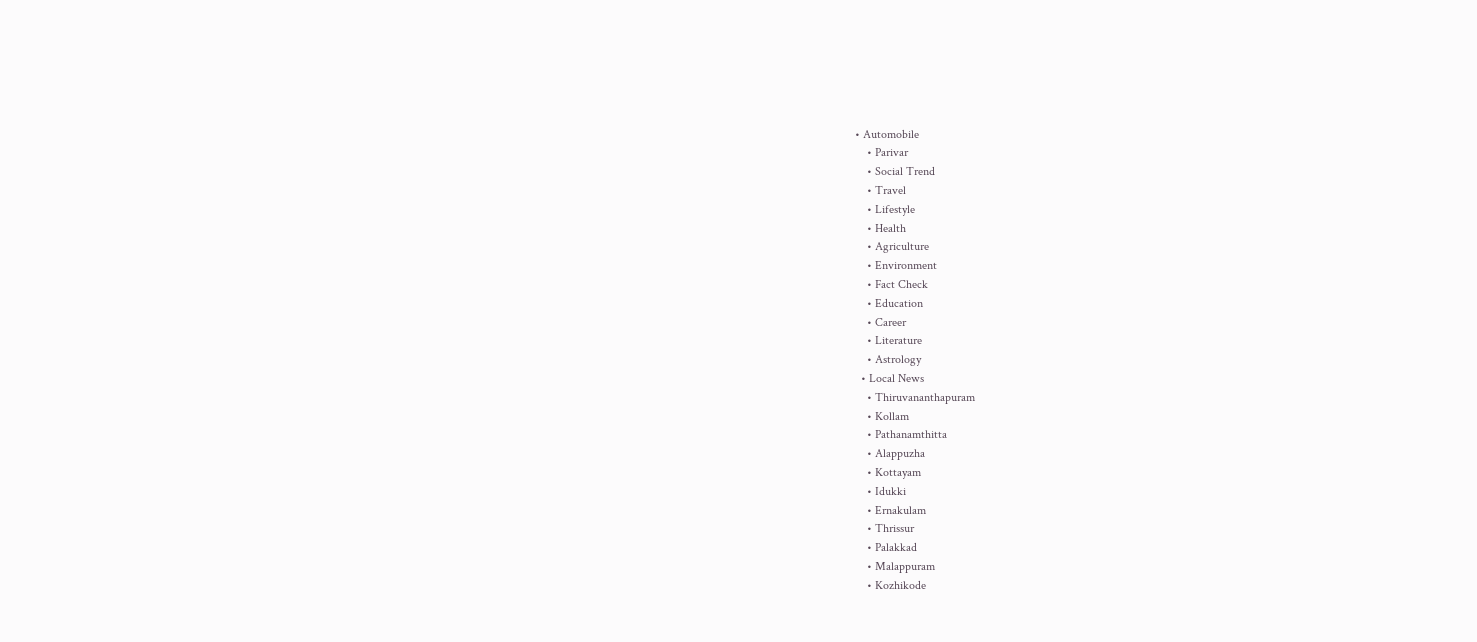• Automobile
    • Parivar
    • Social Trend
    • Travel
    • Lifestyle
    • Health
    • Agriculture
    • Environment
    • Fact Check
    • Education
    • Career
    • Literature
    • Astrology
  • Local News
    • Thiruvananthapuram
    • Kollam
    • Pathanamthitta
    • Alappuzha
    • Kottayam
    • Idukki
    • Ernakulam
    • Thrissur
    • Palakkad
    • Malappuram
    • Kozhikode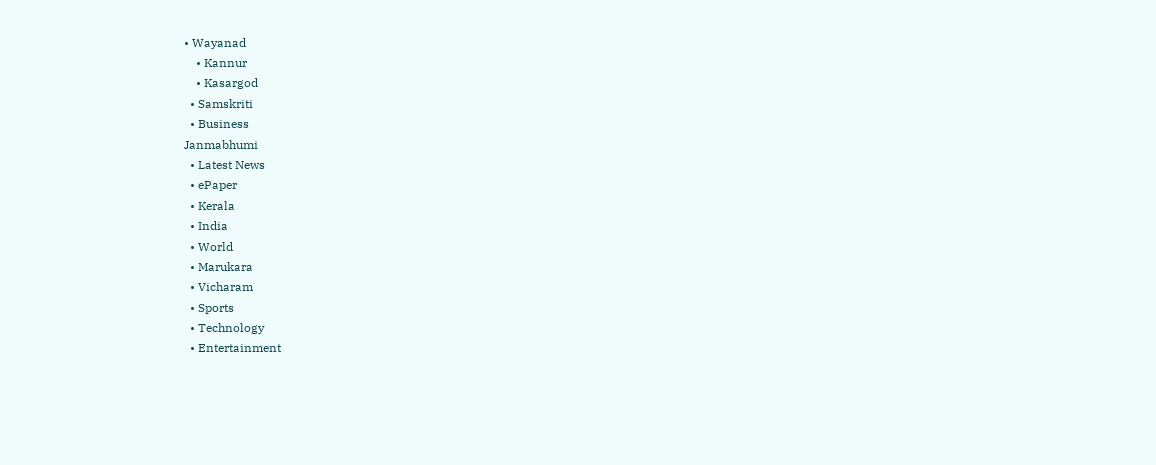• Wayanad
    • Kannur
    • Kasargod
  • Samskriti
  • Business
Janmabhumi
  • Latest News
  • ePaper
  • Kerala
  • India
  • World
  • Marukara
  • Vicharam
  • Sports
  • Technology
  • Entertainment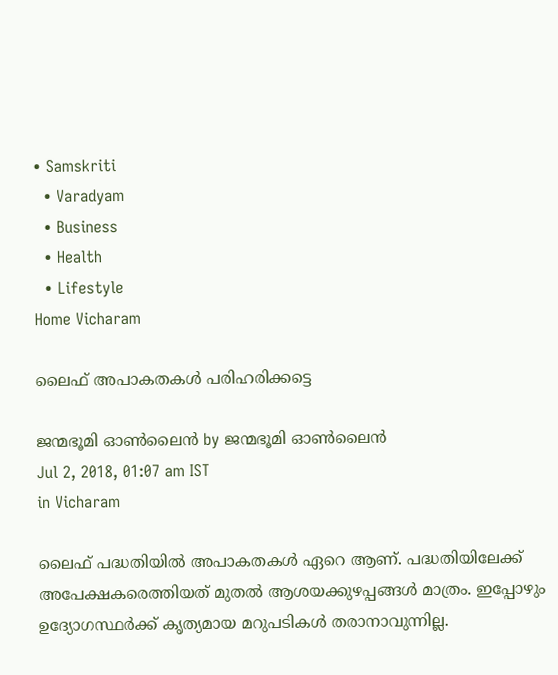• Samskriti
  • Varadyam
  • Business
  • Health
  • Lifestyle
Home Vicharam

ലൈഫ് അപാകതകള്‍ പരിഹരിക്കട്ടെ

ജന്മഭൂമി ഓണ്‍ലൈന്‍ by ജന്മഭൂമി ഓണ്‍ലൈന്‍
Jul 2, 2018, 01:07 am IST
in Vicharam

ലൈഫ് പദ്ധതിയില്‍ അപാകതകള്‍ ഏറെ ആണ്. പദ്ധതിയിലേക്ക് അപേക്ഷകരെത്തിയത് മുതല്‍ ആശയക്കുഴപ്പങ്ങള്‍ മാത്രം. ഇപ്പോഴും ഉദ്യോഗസ്ഥര്‍ക്ക് കൃത്യമായ മറുപടികള്‍ തരാനാവുന്നില്ല.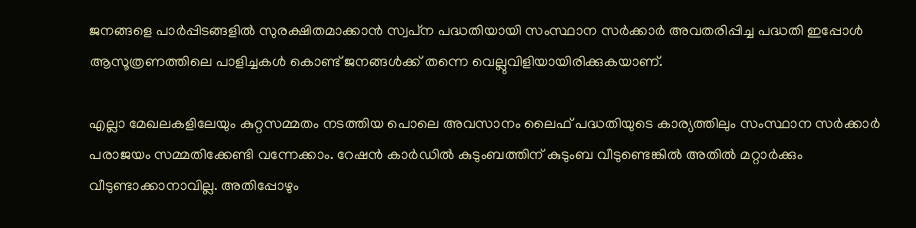ജനങ്ങളെ പാര്‍പ്പിടങ്ങളില്‍ സുരക്ഷിതമാക്കാന്‍ സ്വപ്‌ന പദ്ധതിയായി സംസ്ഥാന സര്‍ക്കാര്‍ അവതരിപ്പിച്ച പദ്ധതി ഇപ്പോള്‍ ആസൂത്രണത്തിലെ പാളിച്ചകള്‍ കൊണ്ട് ജനങ്ങള്‍ക്ക് തന്നെ വെല്ലുവിളിയായിരിക്കുകയാണ്.

എല്ലാ മേഖലകളിലേയും കുറ്റസമ്മതം നടത്തിയ പൊലെ അവസാനം ലൈഫ് പദ്ധതിയുടെ കാര്യത്തിലും സംസ്ഥാന സര്‍ക്കാര്‍ പരാജയം സമ്മതിക്കേണ്ടി വന്നേക്കാം. റേഷന്‍ കാര്‍ഡില്‍ കുടുംബത്തിന് കുടുംബ വീടുണ്ടെങ്കില്‍ അതില്‍ മറ്റാര്‍ക്കും വീടുണ്ടാക്കാനാവില്ല. അതിപ്പോഴും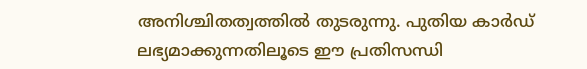അനിശ്ചിതത്വത്തില്‍ തുടരുന്നു. പുതിയ കാര്‍ഡ് ലഭ്യമാക്കുന്നതിലൂടെ ഈ പ്രതിസന്ധി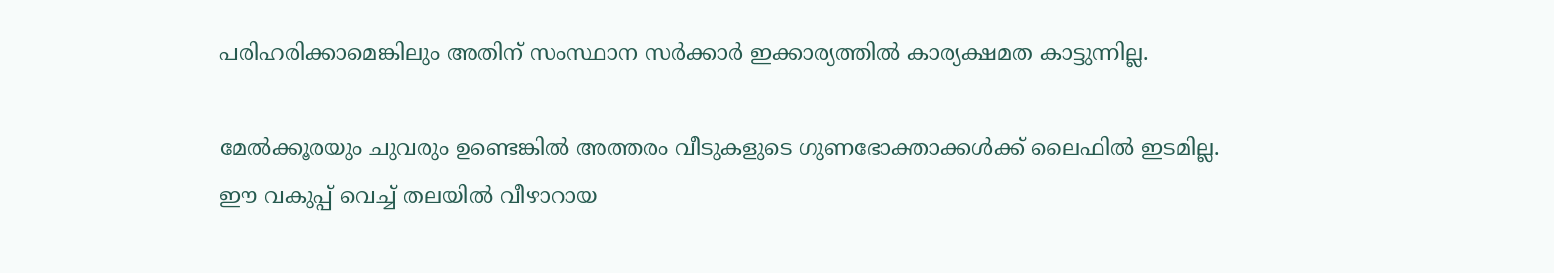പരിഹരിക്കാമെങ്കിലും അതിന് സംസ്ഥാന സര്‍ക്കാര്‍ ഇക്കാര്യത്തില്‍ കാര്യക്ഷമത കാട്ടുന്നില്ല.

മേല്‍ക്കൂരയും ചുവരും ഉണ്ടെങ്കില്‍ അത്തരം വീടുകളുടെ ഗുണഭോക്താക്കള്‍ക്ക് ലൈഫില്‍ ഇടമില്ല. ഈ വകുപ്പ് വെച്ച് തലയില്‍ വീഴാറായ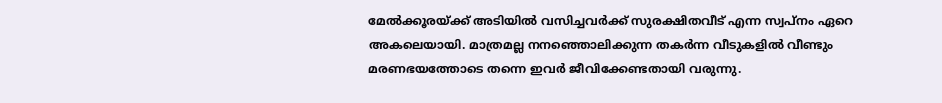മേല്‍ക്കൂരയ്‌ക്ക് അടിയില്‍ വസിച്ചവര്‍ക്ക് സുരക്ഷിതവീട് എന്ന സ്വപ്‌നം ഏറെ അകലെയായി. മാത്രമല്ല നനഞ്ഞൊലിക്കുന്ന തകര്‍ന്ന വീടുകളില്‍ വീണ്ടും മരണഭയത്തോടെ തന്നെ ഇവര്‍ ജീവിക്കേണ്ടതായി വരുന്നു.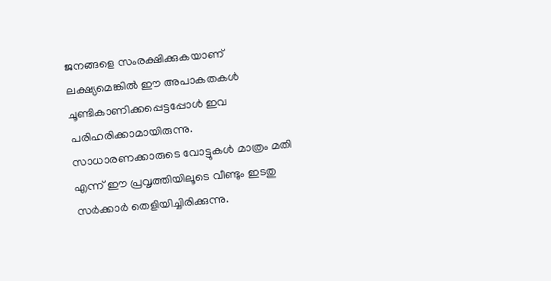ജനങ്ങളെ സംരക്ഷിക്കുകയാണ് ലക്ഷ്യമെങ്കില്‍ ഈ അപാകതകള്‍ ചൂണ്ടികാണിക്കപ്പെട്ടപ്പോള്‍ ഇവ പരിഹരിക്കാമായിരുന്നു.  സാധാരണക്കാരുടെ വോട്ടുകള്‍ മാത്രം മതി എന്ന് ഈ പ്രവൃത്തിയിലൂടെ വീണ്ടും ഇടതു സര്‍ക്കാര്‍ തെളിയിച്ചിരിക്കുന്നു.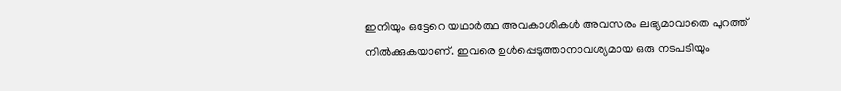ഇനിയും ഒട്ടേറെ യഥാര്‍ത്ഥ അവകാശികള്‍ അവസരം ലഭ്യമാവാതെ പുറത്ത് നില്‍ക്കുകയാണ്. ഇവരെ ഉള്‍പ്പെടുത്താനാവശ്യമായ ഒരു നടപടിയും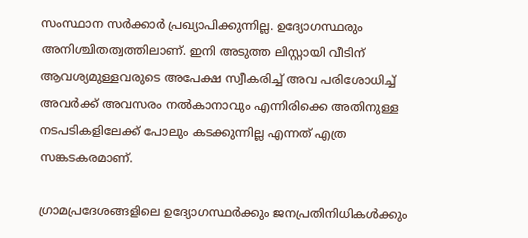സംസ്ഥാന സര്‍ക്കാര്‍ പ്രഖ്യാപിക്കുന്നില്ല. ഉദ്യോഗസ്ഥരും അനിശ്ചിതത്വത്തിലാണ്. ഇനി അടുത്ത ലിസ്റ്റായി വീടിന് ആവശ്യമുള്ളവരുടെ അപേക്ഷ സ്വീകരിച്ച് അവ പരിശോധിച്ച് അവര്‍ക്ക് അവസരം നല്‍കാനാവും എന്നിരിക്കെ അതിനുള്ള നടപടികളിലേക്ക് പോലും കടക്കുന്നില്ല എന്നത് എത്ര സങ്കടകരമാണ്.

ഗ്രാമപ്രദേശങ്ങളിലെ ഉദ്യോഗസ്ഥര്‍ക്കും ജനപ്രതിനിധികള്‍ക്കും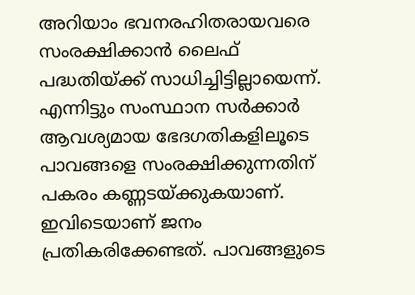അറിയാം ഭവനരഹിതരായവരെ സംരക്ഷിക്കാന്‍ ലൈഫ് പദ്ധതിയ്‌ക്ക് സാധിച്ചിട്ടില്ലായെന്ന്. എന്നിട്ടും സംസ്ഥാന സര്‍ക്കാര്‍ ആവശ്യമായ ഭേദഗതികളിലൂടെ പാവങ്ങളെ സംരക്ഷിക്കുന്നതിന് പകരം കണ്ണടയ്‌ക്കുകയാണ്. ഇവിടെയാണ് ജനം പ്രതികരിക്കേണ്ടത്. പാവങ്ങളുടെ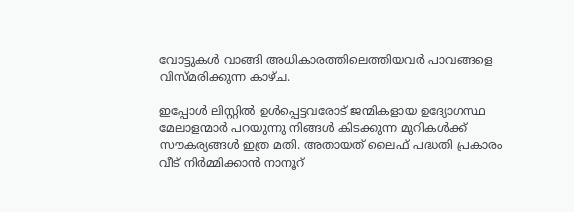വോട്ടുകള്‍ വാങ്ങി അധികാരത്തിലെത്തിയവര്‍ പാവങ്ങളെ വിസ്മരിക്കുന്ന കാഴ്ച.

ഇപ്പോള്‍ ലിസ്റ്റില്‍ ഉള്‍പ്പെട്ടവരോട് ജന്മികളായ ഉദ്യോഗസ്ഥ മേലാളന്മാര്‍ പറയുന്നു നിങ്ങള്‍ കിടക്കുന്ന മുറികള്‍ക്ക്  സൗകര്യങ്ങള്‍ ഇത്ര മതി. അതായത് ലൈഫ് പദ്ധതി പ്രകാരം വീട് നിര്‍മ്മിക്കാന്‍ നാനൂറ്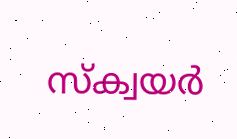സ്‌ക്വയര്‍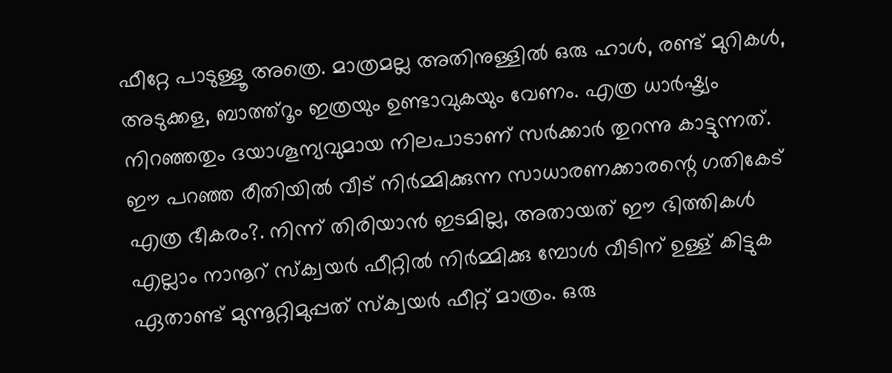ഫീറ്റേ പാടുള്ളൂ അത്രെ. മാത്രമല്ല അതിനുള്ളില്‍ ഒരു ഹാള്‍, രണ്ട് മുറികള്‍, അടുക്കള, ബാത്ത്‌റൂം ഇത്രയും ഉണ്ടാവുകയും വേണം. എത്ര ധാര്‍ഷ്ട്യം നിറഞ്ഞതും ദയാശൂന്യവുമായ നിലപാടാണ് സര്‍ക്കാര്‍ തുറന്നു കാട്ടുന്നത്. ഈ പറഞ്ഞ രീതിയില്‍ വീട് നിര്‍മ്മിക്കുന്ന സാധാരണക്കാരന്റെ ഗതികേട് എത്ര ഭീകരം?. നിന്ന് തിരിയാന്‍ ഇടമില്ല, അതായത് ഈ ഭിത്തികള്‍ എല്ലാം നാനൂറ് സ്‌ക്വയര്‍ ഫീറ്റില്‍ നിര്‍മ്മിക്കു മ്പോള്‍ വീടിന് ഉള്ള് കിട്ടുക ഏതാണ്ട് മുന്നൂറ്റിമുപ്പത് സ്‌ക്വയര്‍ ഫീറ്റ് മാത്രം. ഒരു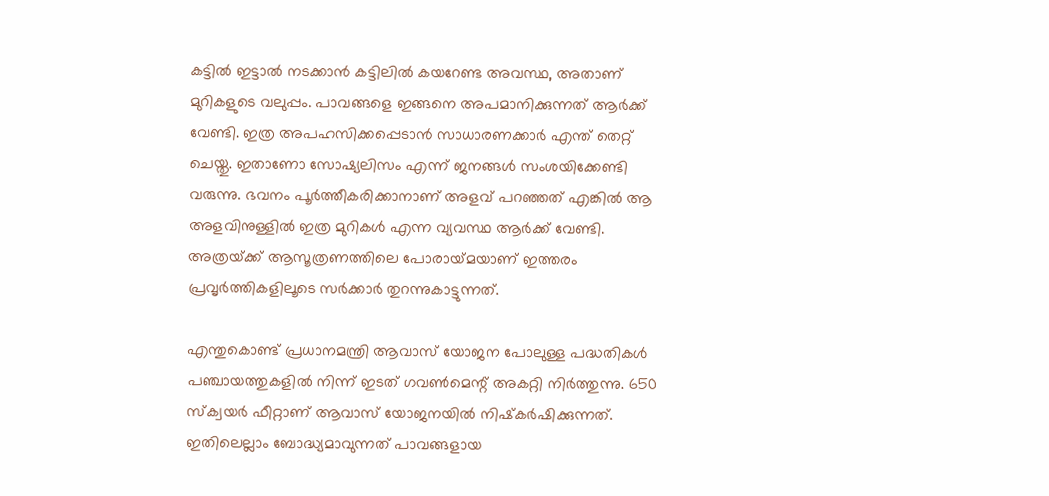കട്ടില്‍ ഇട്ടാല്‍ നടക്കാന്‍ കട്ടിലില്‍ കയറേണ്ട അവസ്ഥ, അതാണ് മുറികളുടെ വലുപ്പം. പാവങ്ങളെ ഇങ്ങനെ അപമാനിക്കുന്നത് ആര്‍ക്ക് വേണ്ടി. ഇത്ര അപഹസിക്കപ്പെടാന്‍ സാധാരണക്കാര്‍ എന്ത് തെറ്റ് ചെയ്തു. ഇതാണോ സോഷ്യലിസം എന്ന് ജനങ്ങള്‍ സംശയിക്കേണ്ടി വരുന്നു. ഭവനം പൂര്‍ത്തീകരിക്കാനാണ് അളവ് പറഞ്ഞത് എങ്കില്‍ ആ അളവിനുള്ളില്‍ ഇത്ര മുറികള്‍ എന്ന വ്യവസ്ഥ ആര്‍ക്ക് വേണ്ടി. അത്രയ്‌ക്ക് ആസൂത്രണത്തിലെ പോരായ്‌മയാണ് ഇത്തരം പ്രവൃര്‍ത്തികളിലൂടെ സര്‍ക്കാര്‍ തുറന്നുകാട്ടുന്നത്.

എന്തുകൊണ്ട് പ്രധാനമന്ത്രി ആവാസ് യോജന പോലുള്ള പദ്ധതികള്‍ പഞ്ചായത്തുകളില്‍ നിന്ന് ഇടത് ഗവണ്‍മെന്റ് അകറ്റി നിര്‍ത്തുന്നു. 650 സ്‌ക്വയര്‍ ഫീറ്റാണ് ആവാസ് യോജനയില്‍ നിഷ്‌കര്‍ഷിക്കുന്നത്. ഇതിലെല്ലാം ബോദ്ധ്യമാവുന്നത് പാവങ്ങളായ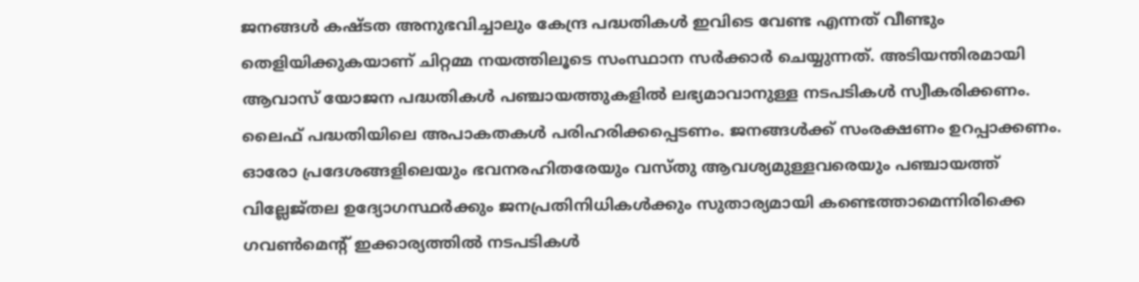ജനങ്ങള്‍ കഷ്ടത അനുഭവിച്ചാലും കേന്ദ്ര പദ്ധതികള്‍ ഇവിടെ വേണ്ട എന്നത് വീണ്ടും തെളിയിക്കുകയാണ് ചിറ്റമ്മ നയത്തിലൂടെ സംസ്ഥാന സര്‍ക്കാര്‍ ചെയ്യുന്നത്. അടിയന്തിരമായി ആവാസ് യോജന പദ്ധതികള്‍ പഞ്ചായത്തുകളില്‍ ലഭ്യമാവാനുള്ള നടപടികള്‍ സ്വീകരിക്കണം. ലൈഫ് പദ്ധതിയിലെ അപാകതകള്‍ പരിഹരിക്കപ്പെടണം. ജനങ്ങള്‍ക്ക് സംരക്ഷണം ഉറപ്പാക്കണം. ഓരോ പ്രദേശങ്ങളിലെയും ഭവനരഹിതരേയും വസ്തു ആവശ്യമുള്ളവരെയും പഞ്ചായത്ത് വില്ലേജ്തല ഉദ്യോഗസ്ഥര്‍ക്കും ജനപ്രതിനിധികള്‍ക്കും സുതാര്യമായി കണ്ടെത്താമെന്നിരിക്കെ ഗവണ്‍മെന്റ് ഇക്കാര്യത്തില്‍ നടപടികള്‍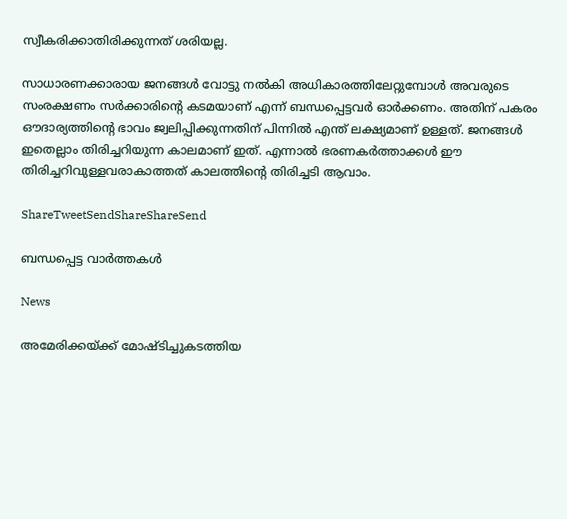സ്വീകരിക്കാതിരിക്കുന്നത് ശരിയല്ല.

സാധാരണക്കാരായ ജനങ്ങള്‍ വോട്ടു നല്‍കി അധികാരത്തിലേറ്റുമ്പോള്‍ അവരുടെ സംരക്ഷണം സര്‍ക്കാരിന്റെ കടമയാണ് എന്ന് ബന്ധപ്പെട്ടവര്‍ ഓര്‍ക്കണം. അതിന് പകരം ഔദാര്യത്തിന്റെ ഭാവം ജ്വലിപ്പിക്കുന്നതിന് പിന്നില്‍ എന്ത് ലക്ഷ്യമാണ് ഉള്ളത്. ജനങ്ങള്‍ ഇതെല്ലാം തിരിച്ചറിയുന്ന കാലമാണ് ഇത്. എന്നാല്‍ ഭരണകര്‍ത്താക്കള്‍ ഈ തിരിച്ചറിവുള്ളവരാകാത്തത് കാലത്തിന്റെ തിരിച്ചടി ആവാം.

ShareTweetSendShareShareSend

ബന്ധപ്പെട്ട വാര്‍ത്തകള്‍

News

അമേരിക്കയ്‌ക്ക് മോഷ്ടിച്ചുകടത്തിയ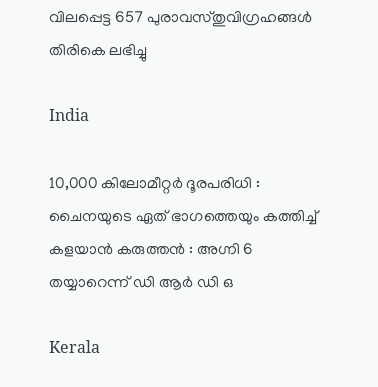വിലപ്പെട്ട 657 പുരാവസ്തുവിഗ്രഹങ്ങൾ തിരികെ ലഭിച്ചു

India

10,000 കിലോമീറ്റർ ദൂരപരിധി : ചൈനയുടെ ഏത് ഭാഗത്തെയും കത്തിച്ച് കളയാൻ കരുത്തൻ : അഗ്നി 6 തയ്യാറെന്ന് ഡി ആർ ഡി ഒ

Kerala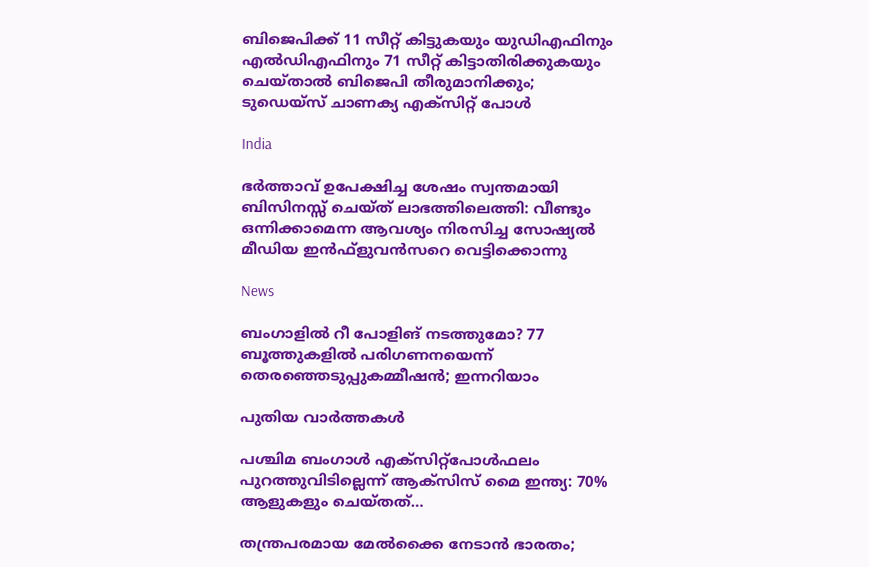ബിജെപിക്ക് 11 സീറ്റ് കിട്ടുകയും യുഡിഎഫിനും എല്‍ഡിഎഫിനും 71 സീറ്റ് കിട്ടാതിരിക്കുകയും ചെയ്താല്‍ ബിജെപി തീരുമാനിക്കും; ടുഡെയ്സ് ചാണക്യ എക്സിറ്റ് പോള്‍

India

ഭർത്താവ് ഉപേക്ഷിച്ച ശേഷം സ്വന്തമായി ബിസിനസ്സ് ചെയ്ത് ലാഭത്തിലെത്തി: വീണ്ടും ഒന്നിക്കാമെന്ന ആവശ്യം നിരസിച്ച സോഷ്യൽ മീഡിയ ഇൻഫ്ളുവൻസറെ വെട്ടിക്കൊന്നു

News

ബംഗാളിൽ റീ പോളിങ് നടത്തുമോ? 77 ബൂത്തുകളിൽ പരിഗണനയെന്ന് തെരഞ്ഞെടുപ്പുകമ്മീഷൻ; ഇന്നറിയാം

പുതിയ വാര്‍ത്തകള്‍

പശ്ചിമ ബംഗാൾ എക്‌സിറ്റ്‌പോൾഫലം പുറത്തുവിടില്ലെന്ന് ആക്‌സിസ് മൈ ഇന്ത്യ: 70% ആളുകളും ചെയ്തത്…

തന്ത്രപരമായ മേൽക്കൈ നേടാൻ ഭാരതം;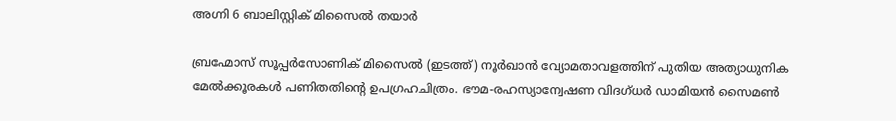അഗ്നി 6 ബാലിസ്റ്റിക് മിസൈൽ തയാർ

ബ്രഹ്മോസ് സൂപ്പര്‍സോണിക് മിസൈല്‍ (ഇടത്ത്) നൂര്‍ഖാന്‍ വ്യോമതാവളത്തിന് പുതിയ അത്യാധുനിക മേല്‍ക്കൂരകള്‍ പണിതതിന്‍റെ ഉപഗ്രഹചിത്രം. ഭൗമ-രഹസ്യാന്വേഷണ വിദഗ്ധര്‍ ഡാമിയന്‍ സൈമണ്‍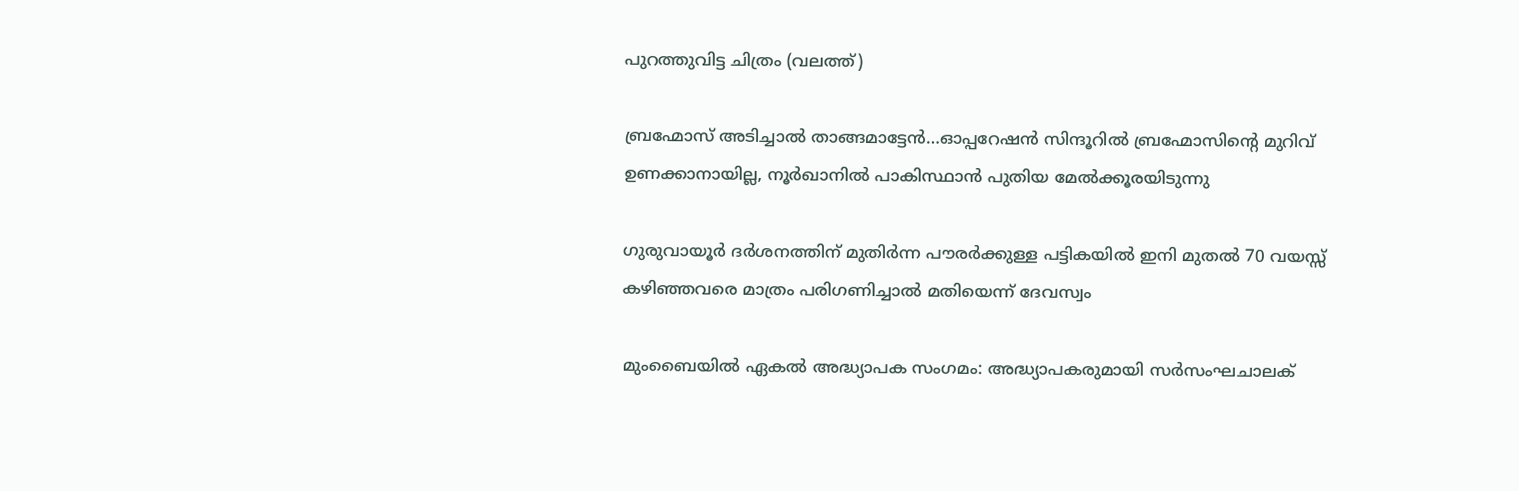പുറത്തുവിട്ട ചിത്രം (വലത്ത്)

ബ്രഹ്മോസ് അടിച്ചാല്‍ താങ്ങമാട്ടേന്‍…ഓപ്പറേഷന്‍ സിന്ദൂറില്‍ ബ്രഹ്മോസിന്റെ മുറിവ് ഉണക്കാനായില്ല, നൂര്‍ഖാനില്‍ പാകിസ്ഥാന്‍ പുതിയ മേല്‍ക്കൂരയിടുന്നു

ഗുരുവായൂർ ദർശനത്തിന് മുതിർന്ന പൗരർക്കുള്ള പട്ടികയിൽ ഇനി മുതൽ 70 വയസ്സ് കഴിഞ്ഞവരെ മാത്രം പരിഗണിച്ചാൽ മതിയെന്ന് ദേവസ്വം

മുംബൈയിൽ ഏകല്‍ അദ്ധ്യാപക സംഗമം: അദ്ധ്യാപകരുമായി സര്‍സംഘചാലക്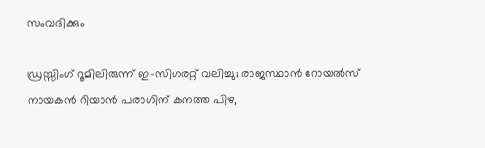സംവദിക്കും

ഡ്രസ്സിംഗ് റൂമിലിരുന്ന് ഇ-സിഗരറ്റ് വലിച്ചു; രാജസ്ഥാൻ റോയൽസ് നായകൻ റിയാൻ പരാഗിന് കനത്ത പിഴ,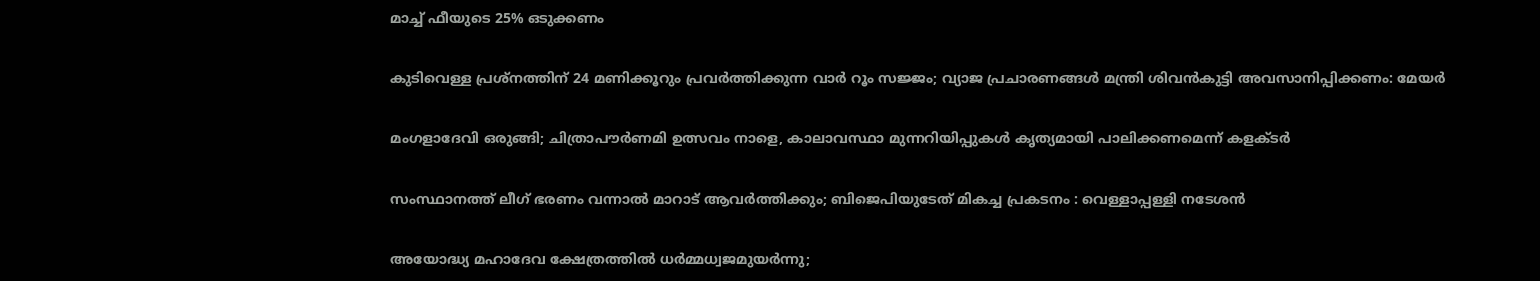മാച്ച് ഫീയുടെ 25% ഒടുക്കണം

കുടിവെള്ള പ്രശ്നത്തിന് 24 മണിക്കൂറും പ്രവർത്തിക്കുന്ന വാർ റൂം സജ്ജം; വ്യാജ പ്രചാരണങ്ങൾ മന്ത്രി ശിവൻകുട്ടി അവസാനിപ്പിക്കണം: മേയർ

മംഗളാദേവി ഒരുങ്ങി; ചിത്രാപൗര്‍ണമി ഉത്സവം നാളെ, കാലാവസ്ഥാ മുന്നറിയിപ്പുകള്‍ കൃത്യമായി പാലിക്കണമെന്ന് കളക്ടര്‍

സംസ്ഥാനത്ത് ലീഗ് ഭരണം വന്നാൽ മാറാട് ആവർത്തിക്കും; ബിജെപിയുടേത് മികച്ച പ്രകടനം : വെള്ളാപ്പള്ളി നടേശൻ

അയോദ്ധ്യ മഹാദേവ ക്ഷേത്രത്തില്‍ ധര്‍മ്മധ്വജമുയര്‍ന്നു;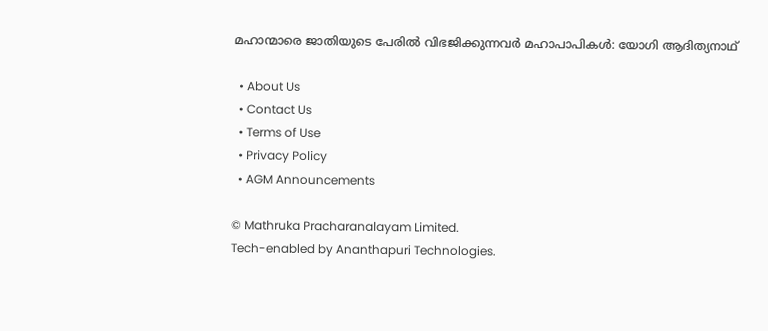മഹാന്മാരെ ജാതിയുടെ പേരില്‍ വിഭജിക്കുന്നവര്‍ മഹാപാപികള്‍: യോഗി ആദിത്യനാഥ്

  • About Us
  • Contact Us
  • Terms of Use
  • Privacy Policy
  • AGM Announcements

© Mathruka Pracharanalayam Limited.
Tech-enabled by Ananthapuri Technologies.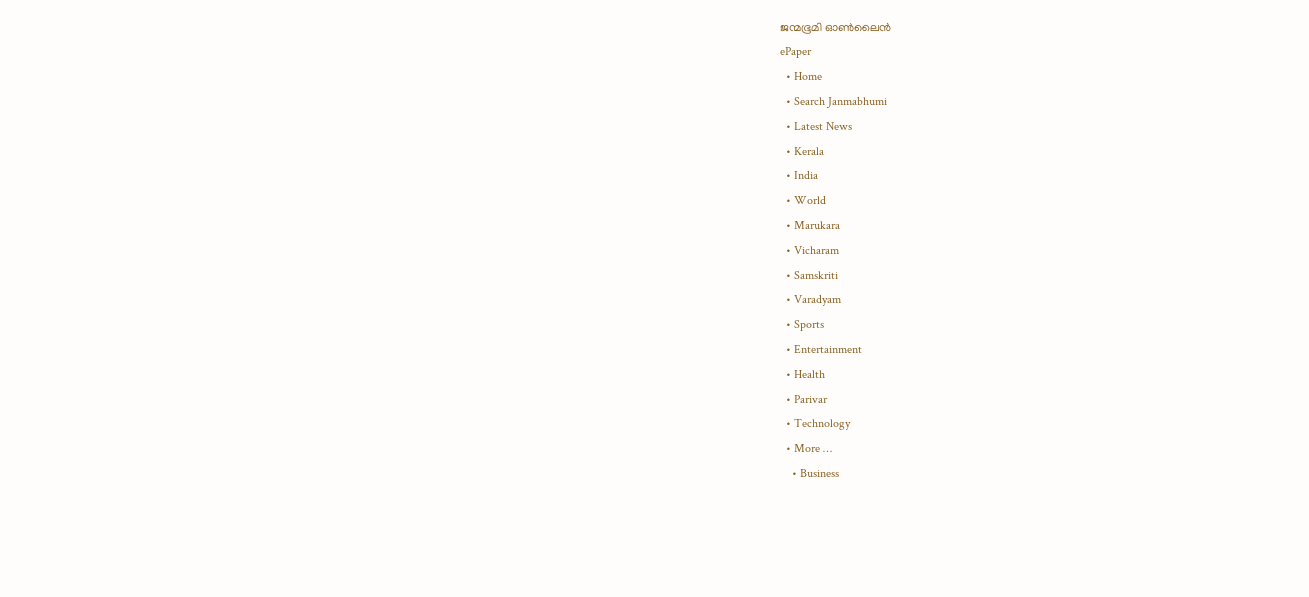ജന്മഭൂമി ഓണ്‍ലൈന്‍
ePaper
  • Home
  • Search Janmabhumi
  • Latest News
  • Kerala
  • India
  • World
  • Marukara
  • Vicharam
  • Samskriti
  • Varadyam
  • Sports
  • Entertainment
  • Health
  • Parivar
  • Technology
  • More …
    • Business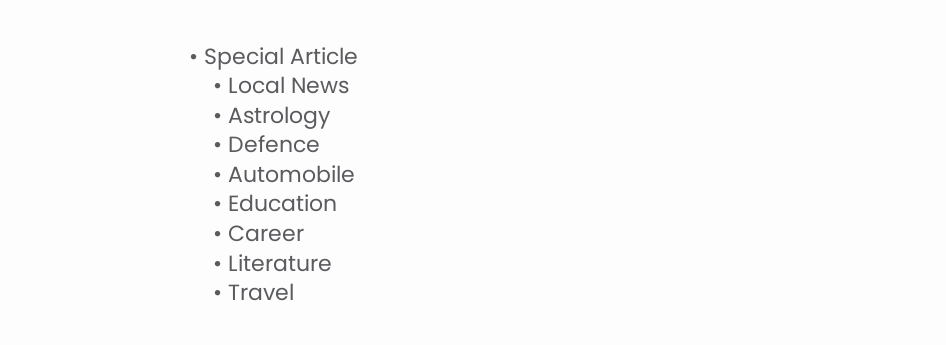• Special Article
    • Local News
    • Astrology
    • Defence
    • Automobile
    • Education
    • Career
    • Literature
    • Travel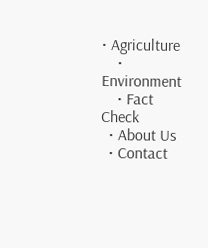• Agriculture
    • Environment
    • Fact Check
  • About Us
  • Contact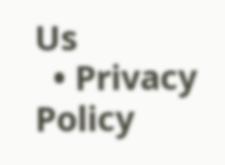Us
  • Privacy Policy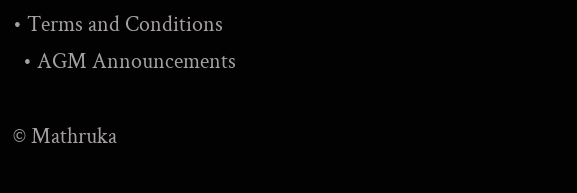• Terms and Conditions
  • AGM Announcements

© Mathruka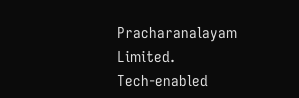Pracharanalayam Limited.
Tech-enabled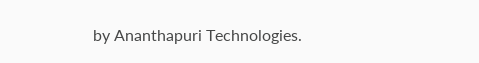by Ananthapuri Technologies.